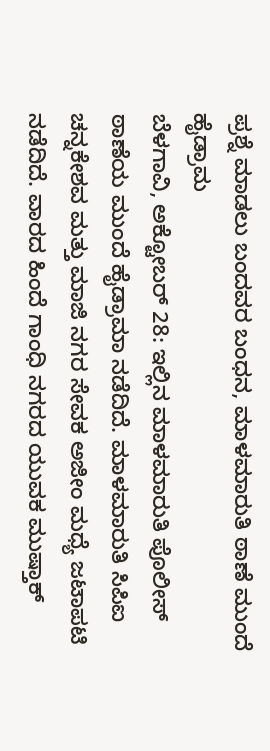ಪ್ರಶ್ನೆ ಮಾಡಲು ಬಂದವರ ಬಂಧನ, ಮಾಳಮಾರುತಿ ಠಾಣೆ ಮುಂದೆ ಹೈಡ್ರಾಮ
ಬೆಳಗಾವಿ, ಅಕ್ಟೋಬರ್ 28: ಇಲ್ಲಿನ ಮಾಳಮಾರುತಿ ಪೊಲೀಸ್ ಠಾಣೆಯ ಮುಂದೆ ಹೈಡ್ರಾಮಾ ನಡೆದಿದೆ. ಮಾಳಮಾರುತಿ ಸಿಪಿಐ ಚನ್ನಕೇಶವ ಮತ್ತು ಮಾಜಿ ನಗರ ಸೇವಕ ಅಜೀಂ ಮಧ್ಯೆ ಜಟಾಪಟಿ ನಡೆದಿದೆ. ವಾರದ ಹಿಂದೆ ಗಾಂಧಿ ನಗರದ ಯುವಕ ಮುಷ್ತಾಕ್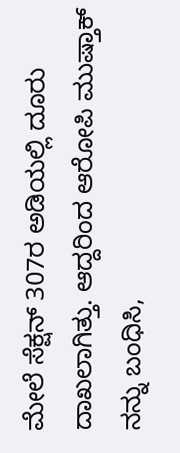ಮೇಲೆ ಸೆಕ್ಷನ್ 307ರ ಅಡಿಯಲ್ಲಿ ದೂರು ದಾಖಲಾಗಿತ್ತು. ಆದ್ದರಿಂದ ಆರೋಪಿ ಮುಷ್ತಾಕ್ ನನ್ನು ಬಂಧಿಸಿ,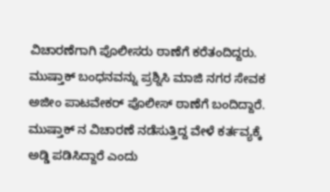ವಿಚಾರಣೆಗಾಗಿ ಪೊಲೀಸರು ಠಾಣೆಗೆ ಕರೆತಂದಿದ್ದರು.
ಮುಷ್ತಾಕ್ ಬಂಧನವನ್ನು ಪ್ರಶ್ನಿಸಿ ಮಾಜಿ ನಗರ ಸೇವಕ ಅಜೀಂ ಪಾಟವೇಕರ್ ಪೊಲೀಸ್ ಠಾಣೆಗೆ ಬಂದಿದ್ದಾರೆ. ಮುಷ್ತಾಕ್ ನ ವಿಚಾರಣೆ ನಡೆಸುತ್ತಿದ್ದ ವೇಳೆ ಕರ್ತವ್ಯಕ್ಕೆ ಅಡ್ಡಿ ಪಡಿಸಿದ್ದಾರೆ ಎಂದು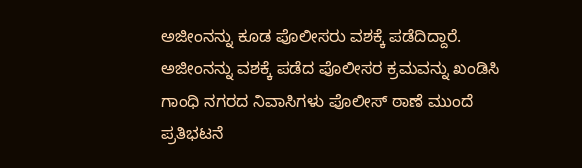ಅಜೀಂನನ್ನು ಕೂಡ ಪೊಲೀಸರು ವಶಕ್ಕೆ ಪಡೆದಿದ್ದಾರೆ. ಅಜೀಂನನ್ನು ವಶಕ್ಕೆ ಪಡೆದ ಪೊಲೀಸರ ಕ್ರಮವನ್ನು ಖಂಡಿಸಿ ಗಾಂಧಿ ನಗರದ ನಿವಾಸಿಗಳು ಪೊಲೀಸ್ ಠಾಣೆ ಮುಂದೆ ಪ್ರತಿಭಟನೆ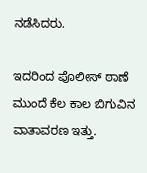ನಡೆಸಿದರು.

ಇದರಿಂದ ಪೊಲೀಸ್ ಠಾಣೆ ಮುಂದೆ ಕೆಲ ಕಾಲ ಬಿಗುವಿನ ವಾತಾವರಣ ಇತ್ತು.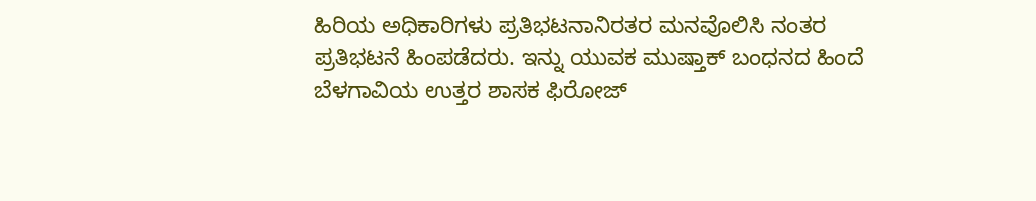ಹಿರಿಯ ಅಧಿಕಾರಿಗಳು ಪ್ರತಿಭಟನಾನಿರತರ ಮನವೊಲಿಸಿ ನಂತರ ಪ್ರತಿಭಟನೆ ಹಿಂಪಡೆದರು. ಇನ್ನು ಯುವಕ ಮುಷ್ತಾಕ್ ಬಂಧನದ ಹಿಂದೆ ಬೆಳಗಾವಿಯ ಉತ್ತರ ಶಾಸಕ ಫಿರೋಜ್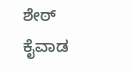ಶೇಠ್ ಕೈವಾಡ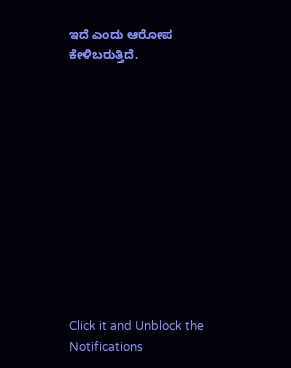ಇದೆ ಎಂದು ಆರೋಪ ಕೇಳಿಬರುತ್ತಿದೆ.












Click it and Unblock the Notifications